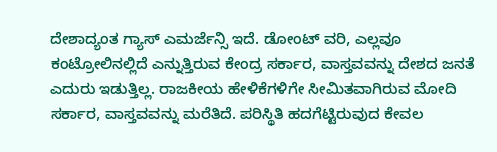ದೇಶಾದ್ಯಂತ ಗ್ಯಾಸ್ ಎಮರ್ಜೆನ್ಸಿ ಇದೆ. ಡೋಂಟ್ ವರಿ, ಎಲ್ಲವೂ ಕಂಟ್ರೋಲಿನಲ್ಲಿದೆ ಎನ್ನುತ್ತಿರುವ ಕೇಂದ್ರ ಸರ್ಕಾರ, ವಾಸ್ತವವನ್ನು ದೇಶದ ಜನತೆ ಎದುರು ಇಡುತ್ತಿಲ್ಲ. ರಾಜಕೀಯ ಹೇಳಿಕೆಗಳಿಗೇ ಸೀಮಿತವಾಗಿರುವ ಮೋದಿ ಸರ್ಕಾರ, ವಾಸ್ತವವನ್ನು ಮರೆತಿದೆ. ಪರಿಸ್ಥಿತಿ ಹದಗೆಟ್ಟಿರುವುದ ಕೇವಲ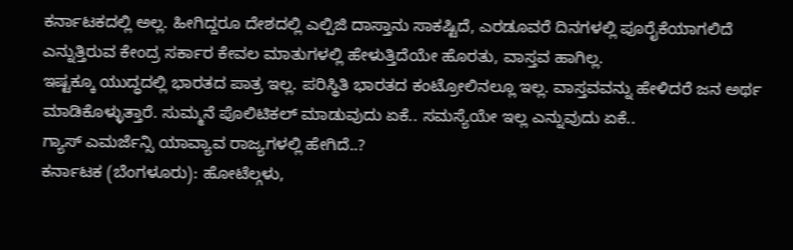ಕರ್ನಾಟಕದಲ್ಲಿ ಅಲ್ಲ. ಹೀಗಿದ್ದರೂ ದೇಶದಲ್ಲಿ ಎಲ್ಪಿಜಿ ದಾಸ್ತಾನು ಸಾಕಷ್ಟಿದೆ, ಎರಡೂವರೆ ದಿನಗಳಲ್ಲಿ ಪೂರೈಕೆಯಾಗಲಿದೆ ಎನ್ನುತ್ತಿರುವ ಕೇಂದ್ರ ಸರ್ಕಾರ ಕೇವಲ ಮಾತುಗಳಲ್ಲಿ ಹೇಳುತ್ತಿದೆಯೇ ಹೊರತು, ವಾಸ್ತವ ಹಾಗಿಲ್ಲ.
ಇಷ್ಟಕ್ಕೂ ಯುದ್ಧದಲ್ಲಿ ಭಾರತದ ಪಾತ್ರ ಇಲ್ಲ. ಪರಿಸ್ಥಿತಿ ಭಾರತದ ಕಂಟ್ರೋಲಿನಲ್ಲೂ ಇಲ್ಲ. ವಾಸ್ತವವನ್ನು ಹೇಳಿದರೆ ಜನ ಅರ್ಥ ಮಾಡಿಕೊಳ್ಳುತ್ತಾರೆ. ಸುಮ್ಮನೆ ಪೊಲಿಟಿಕಲ್ ಮಾಡುವುದು ಏಕೆ.. ಸಮಸ್ಯೆಯೇ ಇಲ್ಲ ಎನ್ನುವುದು ಏಕೆ..
ಗ್ಯಾಸ್ ಎಮರ್ಜೆನ್ಸಿ ಯಾವ್ಯಾವ ರಾಜ್ಯಗಳಲ್ಲಿ ಹೇಗಿದೆ..?
ಕರ್ನಾಟಕ (ಬೆಂಗಳೂರು): ಹೋಟೆಲ್ಗಳು,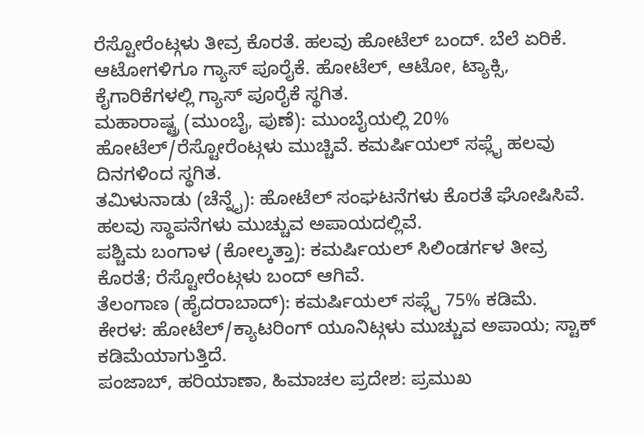ರೆಸ್ಟೋರೆಂಟ್ಗಳು ತೀವ್ರ ಕೊರತೆ. ಹಲವು ಹೋಟೆಲ್ ಬಂದ್. ಬೆಲೆ ಏರಿಕೆ. ಆಟೋಗಳಿಗೂ ಗ್ಯಾಸ್ ಪೂರೈಕೆ. ಹೋಟೆಲ್, ಆಟೋ, ಟ್ಯಾಕ್ಸಿ, ಕೈಗಾರಿಕೆಗಳಲ್ಲಿ ಗ್ಯಾಸ್ ಪೂರೈಕೆ ಸ್ಥಗಿತ.
ಮಹಾರಾಷ್ಟ್ರ (ಮುಂಬೈ, ಪುಣೆ): ಮುಂಬೈಯಲ್ಲಿ 20% ಹೋಟೆಲ್/ರೆಸ್ಟೋರೆಂಟ್ಗಳು ಮುಚ್ಚಿವೆ. ಕಮರ್ಷಿಯಲ್ ಸಪ್ಲೈ ಹಲವು ದಿನಗಳಿಂದ ಸ್ಥಗಿತ.
ತಮಿಳುನಾಡು (ಚೆನ್ನೈ): ಹೋಟೆಲ್ ಸಂಘಟನೆಗಳು ಕೊರತೆ ಘೋಷಿಸಿವೆ. ಹಲವು ಸ್ಥಾಪನೆಗಳು ಮುಚ್ಚುವ ಅಪಾಯದಲ್ಲಿವೆ.
ಪಶ್ಚಿಮ ಬಂಗಾಳ (ಕೋಲ್ಕತ್ತಾ): ಕಮರ್ಷಿಯಲ್ ಸಿಲಿಂಡರ್ಗಳ ತೀವ್ರ ಕೊರತೆ; ರೆಸ್ಟೋರೆಂಟ್ಗಳು ಬಂದ್ ಆಗಿವೆ.
ತೆಲಂಗಾಣ (ಹೈದರಾಬಾದ್): ಕಮರ್ಷಿಯಲ್ ಸಪ್ಲೈ 75% ಕಡಿಮೆ.
ಕೇರಳ: ಹೋಟೆಲ್/ಕ್ಯಾಟರಿಂಗ್ ಯೂನಿಟ್ಗಳು ಮುಚ್ಚುವ ಅಪಾಯ; ಸ್ಟಾಕ್ ಕಡಿಮೆಯಾಗುತ್ತಿದೆ.
ಪಂಜಾಬ್, ಹರಿಯಾಣಾ, ಹಿಮಾಚಲ ಪ್ರದೇಶ: ಪ್ರಮುಖ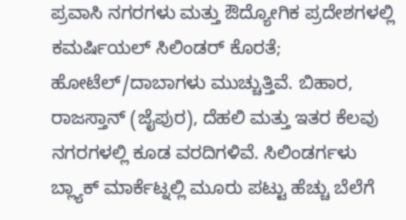ಪ್ರವಾಸಿ ನಗರಗಳು ಮತ್ತು ಔದ್ಯೋಗಿಕ ಪ್ರದೇಶಗಳಲ್ಲಿ ಕಮರ್ಷಿಯಲ್ ಸಿಲಿಂಡರ್ ಕೊರತೆ; ಹೋಟೆಲ್/ದಾಬಾಗಳು ಮುಚ್ಚುತ್ತಿವೆ. ಬಿಹಾರ, ರಾಜಸ್ತಾನ್ (ಜೈಪುರ), ದೆಹಲಿ ಮತ್ತು ಇತರ ಕೆಲವು ನಗರಗಳಲ್ಲಿ ಕೂಡ ವರದಿಗಳಿವೆ. ಸಿಲಿಂಡರ್ಗಳು ಬ್ಲ್ಯಾಕ್ ಮಾರ್ಕೆಟ್ನಲ್ಲಿ ಮೂರು ಪಟ್ಟು ಹೆಚ್ಚು ಬೆಲೆಗೆ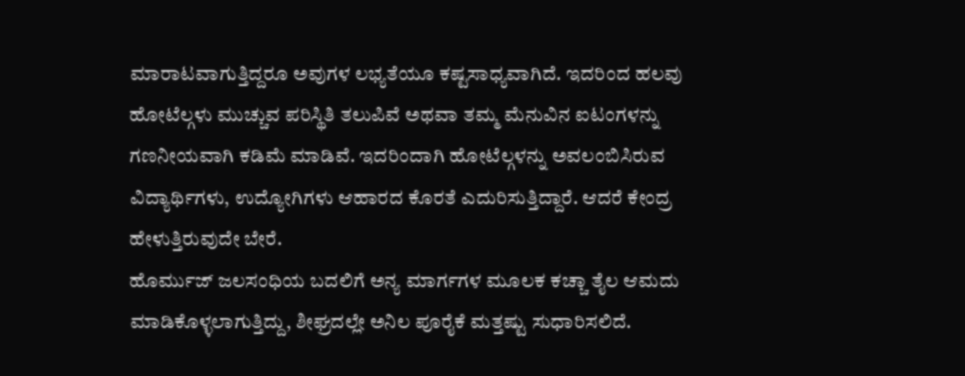ಮಾರಾಟವಾಗುತ್ತಿದ್ದರೂ ಅವುಗಳ ಲಭ್ಯತೆಯೂ ಕಷ್ಟಸಾಧ್ಯವಾಗಿದೆ. ಇದರಿಂದ ಹಲವು ಹೋಟೆಲ್ಗಳು ಮುಚ್ಚುವ ಪರಿಸ್ಥಿತಿ ತಲುಪಿವೆ ಅಥವಾ ತಮ್ಮ ಮೆನುವಿನ ಐಟಂಗಳನ್ನು ಗಣನೀಯವಾಗಿ ಕಡಿಮೆ ಮಾಡಿವೆ. ಇದರಿಂದಾಗಿ ಹೋಟೆಲ್ಗಳನ್ನು ಅವಲಂಬಿಸಿರುವ ವಿದ್ಯಾರ್ಥಿಗಳು, ಉದ್ಯೋಗಿಗಳು ಆಹಾರದ ಕೊರತೆ ಎದುರಿಸುತ್ತಿದ್ದಾರೆ. ಆದರೆ ಕೇಂದ್ರ ಹೇಳುತ್ತಿರುವುದೇ ಬೇರೆ.
ಹೊರ್ಮುಜ್ ಜಲಸಂಧಿಯ ಬದಲಿಗೆ ಅನ್ಯ ಮಾರ್ಗಗಳ ಮೂಲಕ ಕಚ್ಚಾ ತೈಲ ಆಮದು ಮಾಡಿಕೊಳ್ಳಲಾಗುತ್ತಿದ್ದು, ಶೀಘ್ರದಲ್ಲೇ ಅನಿಲ ಪೂರೈಕೆ ಮತ್ತಷ್ಟು ಸುಧಾರಿಸಲಿದೆ.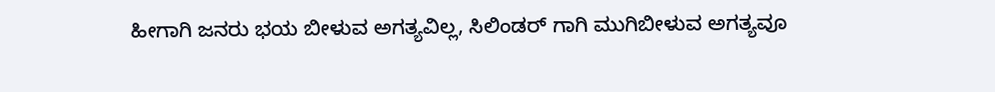ಹೀಗಾಗಿ ಜನರು ಭಯ ಬೀಳುವ ಅಗತ್ಯವಿಲ್ಲ, ಸಿಲಿಂಡರ್ ಗಾಗಿ ಮುಗಿಬೀಳುವ ಅಗತ್ಯವೂ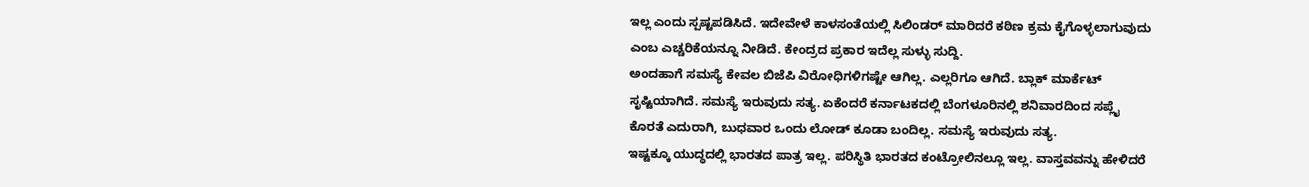ಇಲ್ಲ ಎಂದು ಸ್ಪಷ್ಟಪಡಿಸಿದೆ. ಇದೇವೇಳೆ ಕಾಳಸಂತೆಯಲ್ಲಿ ಸಿಲಿಂಡರ್ ಮಾರಿದರೆ ಕಠಿಣ ಕ್ರಮ ಕೈಗೊಳ್ಳಲಾಗುವುದು ಎಂಬ ಎಚ್ಚರಿಕೆಯನ್ನೂ ನೀಡಿದೆ. ಕೇಂದ್ರದ ಪ್ರಕಾರ ಇದೆಲ್ಲ ಸುಳ್ಳು ಸುದ್ದಿ.
ಅಂದಹಾಗೆ ಸಮಸ್ಯೆ ಕೇವಲ ಬಿಜೆಪಿ ವಿರೋಧಿಗಳಿಗಷ್ಟೇ ಆಗಿಲ್ಲ. ಎಲ್ಲರಿಗೂ ಆಗಿದೆ. ಬ್ಲಾಕ್ ಮಾರ್ಕೆಟ್ ಸೃಷ್ಟಿಯಾಗಿದೆ. ಸಮಸ್ಯೆ ಇರುವುದು ಸತ್ಯ. ಏಕೆಂದರೆ ಕರ್ನಾಟಕದಲ್ಲಿ ಬೆಂಗಳೂರಿನಲ್ಲಿ ಶನಿವಾರದಿಂದ ಸಪ್ಲೈ ಕೊರತೆ ಎದುರಾಗಿ, ಬುಧವಾರ ಒಂದು ಲೋಡ್ ಕೂಡಾ ಬಂದಿಲ್ಲ. ಸಮಸ್ಯೆ ಇರುವುದು ಸತ್ಯ.
ಇಷ್ಟಕ್ಕೂ ಯುದ್ಧದಲ್ಲಿ ಭಾರತದ ಪಾತ್ರ ಇಲ್ಲ. ಪರಿಸ್ಥಿತಿ ಭಾರತದ ಕಂಟ್ರೋಲಿನಲ್ಲೂ ಇಲ್ಲ. ವಾಸ್ತವವನ್ನು ಹೇಳಿದರೆ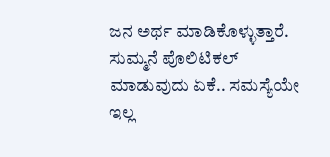ಜನ ಅರ್ಥ ಮಾಡಿಕೊಳ್ಳುತ್ತಾರೆ. ಸುಮ್ಮನೆ ಪೊಲಿಟಿಕಲ್ ಮಾಡುವುದು ಏಕೆ.. ಸಮಸ್ಯೆಯೇ ಇಲ್ಲ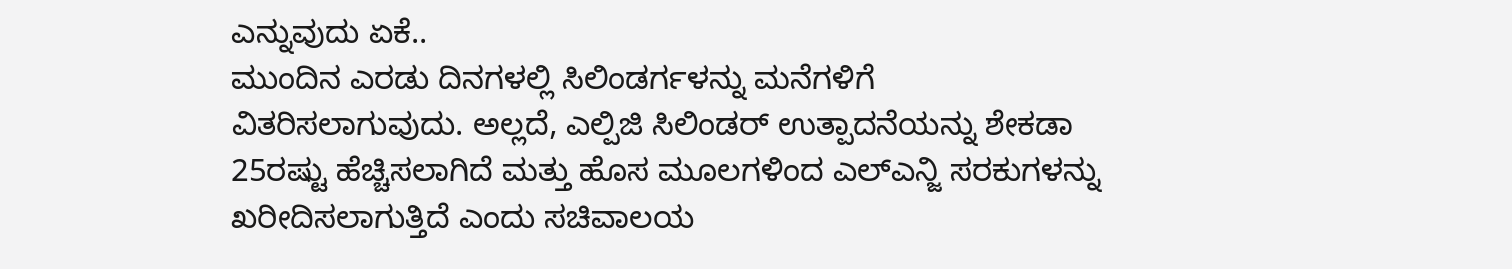ಎನ್ನುವುದು ಏಕೆ..
ಮುಂದಿನ ಎರಡು ದಿನಗಳಲ್ಲಿ ಸಿಲಿಂಡರ್ಗಳನ್ನು ಮನೆಗಳಿಗೆ ವಿತರಿಸಲಾಗುವುದು. ಅಲ್ಲದೆ, ಎಲ್ಪಿಜಿ ಸಿಲಿಂಡರ್ ಉತ್ಪಾದನೆಯನ್ನು ಶೇಕಡಾ 25ರಷ್ಟು ಹೆಚ್ಚಿಸಲಾಗಿದೆ ಮತ್ತು ಹೊಸ ಮೂಲಗಳಿಂದ ಎಲ್ಎನ್ಜಿ ಸರಕುಗಳನ್ನು ಖರೀದಿಸಲಾಗುತ್ತಿದೆ ಎಂದು ಸಚಿವಾಲಯ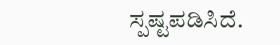ಸ್ಪಷ್ಟಪಡಿಸಿದೆ.